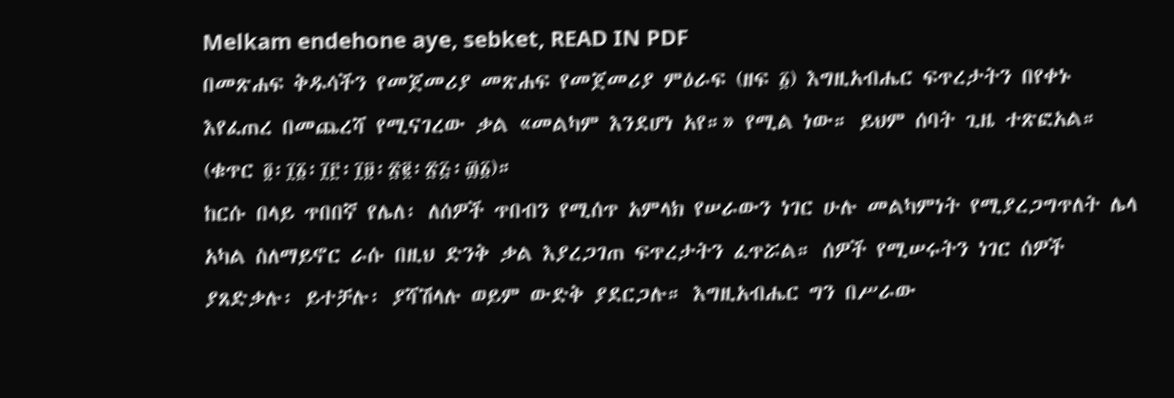Melkam endehone aye, sebket, READ IN PDF
በመጽሐፍ ቅዱሳችን የመጀመሪያ መጽሐፍ የመጀመሪያ ምዕራፍ (ዘፍ ፩) እግዚአብሔር ፍጥረታትን በየቀኑ እየፈጠረ በመጨረሻ የሚናገረው ቃል «መልካም እንደሆነ አየ።» የሚል ነው። ይህም ሰባት ጊዜ ተጽፎአል። (ቁጥር ፬፡፲፩፡፲፫፡፲፱፡፳፪፡፳፭፡፴፩)።
ከርሱ በላይ ጥበበኛ የሌለ፡ ለሰዎች ጥበብን የሚሰጥ አምላክ የሠራውን ነገር ሁሉ መልካምነት የሚያረጋግጥለት ሌላ አካል ስለማይኖር ራሱ በዚህ ድንቅ ቃል እያረጋገጠ ፍጥረታትን ፈጥሯል። ሰዎች የሚሠሩትን ነገር ሰዎች ያጸድቃሉ፡ ይተቻሉ፡ ያሻሽላሉ ወይም ውድቅ ያደርጋሉ። እግዚአብሔር ግን በሥራው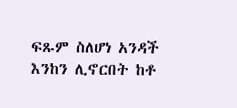ፍጹም ስለሆነ አንዳች እንከን ሊኖርበት ከቶ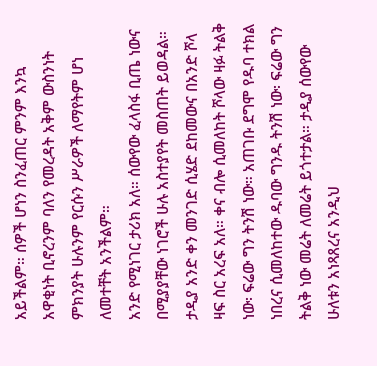አይችልም። ሰዎች ሆነን ስንፈጠር ምንም እንኳ አዋቂነት ቢኖረንም ባለን የመረዳት አቅም ውስንነት ምክንያት ሁሉንም የርሱን ሥራዎች ለማየትም ሆነ ለመተቸት አንችልም።
አንድ የሚነገር ታሪክ አለ። ሰውየው ፈላስፋ ቢጤ ነውና በሚያያቸው ነገሮች ሁሉ አስተያየት መስጠት ይወዳል። ታዲያ አንድ ቀን መንገድ ሲሄድ ደከመውና በአንድ ሾላ ዛፍ ስር አረፍ አለ። ቀና ብሎ ሲመለከት ሾላው ዛፉ ትልቅ ነው፡ ፍሬው ግን ትንሽ ነው። አጠገቡ ደግሞ የዱባ ተክል ነበረና ሲመለከተው ዱባው ግንዱ ትንሽ ነው፡ ፍሬው ግን ትልቅ ነው መሬት ለመሬት ይጎተታል። ታዲያ ሰውየው ሁለቱን አነጻጸረና አንዲህ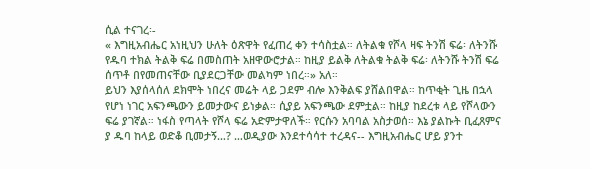ሲል ተናገረ፡-
« እግዚአብሔር አነዚህን ሁለት ዕጽዋት የፈጠረ ቀን ተሳስቷል። ለትልቁ የሾላ ዛፍ ትንሽ ፍሬ፡ ለትንሹ የዱባ ተክል ትልቅ ፍሬ በመስጠት አዘዋውሮታል። ከዚያ ይልቅ ለትልቁ ትልቅ ፍሬ፡ ለትንሹ ትንሽ ፍሬ ሰጥቶ በየመጠናቸው ቢያደርጋቸው መልካም ነበረ።» አለ።
ይህን እያሰላሰለ ደክሞት ነበረና መሬት ላይ ጋደም ብሎ እንቅልፍ ያሸልበዋል። ከጥቂት ጊዜ በኋላ የሆነ ነገር አፍንጫውን ይመታውና ይነቃል። ሲያይ አፍንጫው ደምቷል። ከዚያ ከደረቱ ላይ የሾላውን ፍሬ ያገኛል። ነፋስ የጣላት የሾላ ፍሬ አድምታዋለች። የርሱን አባባል አስታወሰ። እኔ ያልኩት ቢፈጸምና ያ ዱባ ከላይ ወድቆ ቢመታኝ…? …ወዲያው እንደተሳሳተ ተረዳና-- እግዚአብሔር ሆይ ያንተ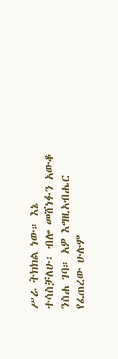ሥራ ትክክል ነው። እኔ ተሳስቻለሁ፡ ብሎ መሸነፉን አውቆ ንስሐ ገባ። አዎ እግዚአብሔር የፈጠረው ሁሉም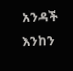አንዳች እንከን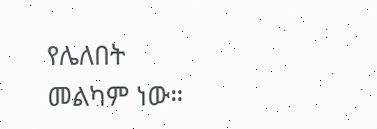የሌለበት መልካም ነው።